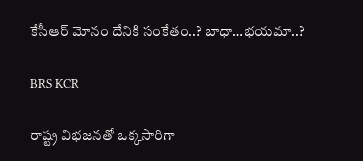కేసీఆర్ మోనం దేనికి సంకేతం..? బాధా…భయమా..?

BRS KCR

రాష్ట్ర విభజనతో ఒక్కసారిగా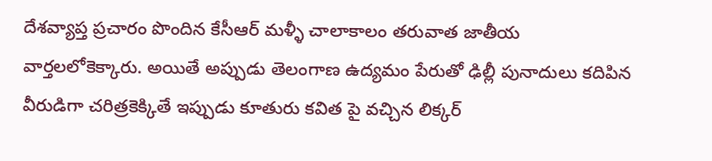దేశవ్యాప్త ప్రచారం పొందిన కేసీఆర్ మళ్ళీ చాలాకాలం తరువాత జాతీయ వార్తలలోకెక్కారు. అయితే అప్పుడు తెలంగాణ ఉద్యమం పేరుతో ఢిల్లీ పునాదులు కదిపిన వీరుడిగా చరిత్రకెక్కితే ఇప్పుడు కూతురు కవిత పై వచ్చిన లిక్కర్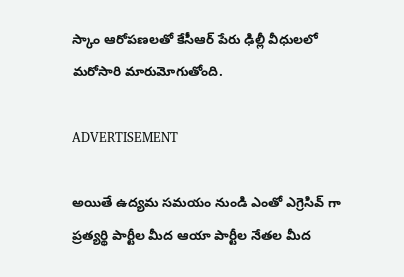స్కాం ఆరోపణలతో కేసీఆర్ పేరు ఢిల్లీ వీధులలో మరోసారి మారుమోగుతోంది.

ADVERTISEMENT

అయితే ఉద్యమ సమయం నుండి ఎంతో ఎగ్రెసివ్ గా ప్రత్యర్థి పార్టీల మీద ఆయా పార్టీల నేతల మీద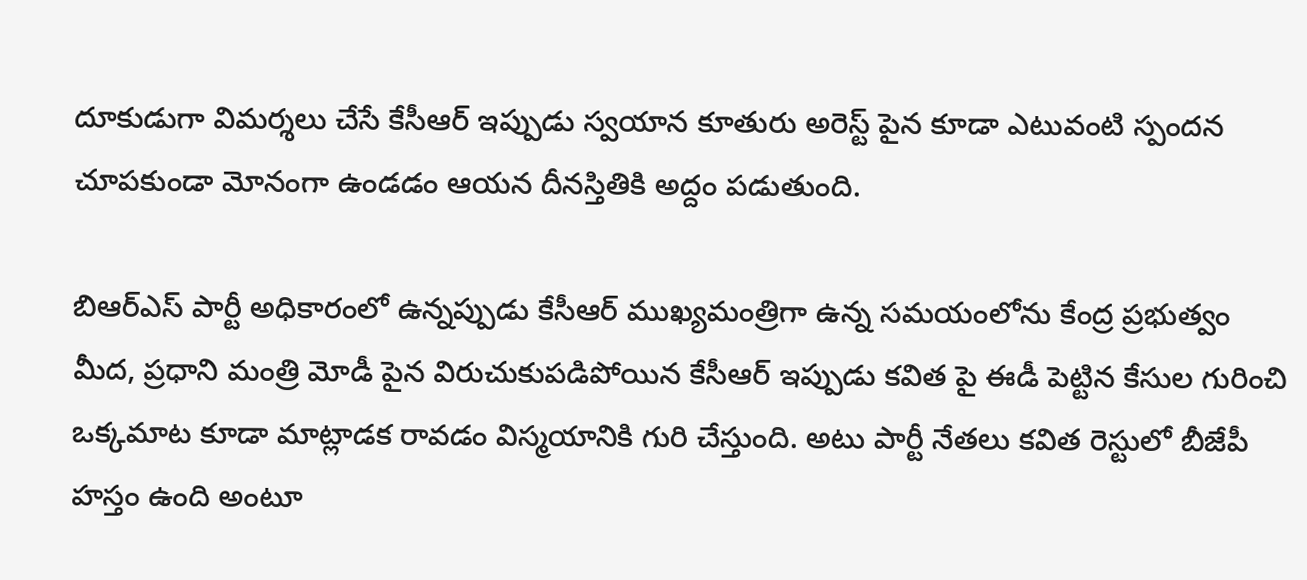దూకుడుగా విమర్శలు చేసే కేసీఆర్ ఇప్పుడు స్వయాన కూతురు అరెస్ట్ పైన కూడా ఎటువంటి స్పందన చూపకుండా మోనంగా ఉండడం ఆయన దీనస్తితికి అద్దం పడుతుంది.

బిఆర్ఎస్ పార్టీ అధికారంలో ఉన్నప్పుడు కేసీఆర్ ముఖ్యమంత్రిగా ఉన్న సమయంలోను కేంద్ర ప్రభుత్వం మీద, ప్రధాని మంత్రి మోడీ పైన విరుచుకుపడిపోయిన కేసీఆర్ ఇప్పుడు కవిత పై ఈడీ పెట్టిన కేసుల గురించి ఒక్కమాట కూడా మాట్లాడక రావడం విస్మయానికి గురి చేస్తుంది. అటు పార్టీ నేతలు కవిత రెస్టులో బీజేపీ హస్తం ఉంది అంటూ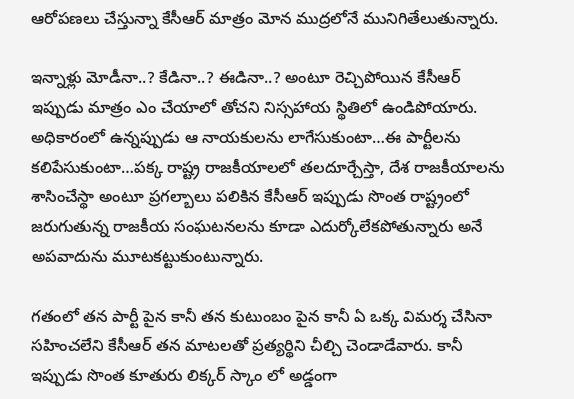ఆరోపణలు చేస్తున్నా కేసీఆర్ మాత్రం మోన ముద్రలోనే మునిగితేలుతున్నారు.

ఇన్నాళ్లు మోడీనా..? కేడినా..? ఈడినా..? అంటూ రెచ్చిపోయిన కేసీఆర్ ఇప్పుడు మాత్రం ఎం చేయాలో తోచని నిస్సహాయ స్థితిలో ఉండిపోయారు. అధికారంలో ఉన్నప్పుడు ఆ నాయకులను లాగేసుకుంటా…ఈ పార్టీలను కలిపేసుకుంటా…పక్క రాష్ట్ర రాజకీయాలలో తలదూర్చేస్తా, దేశ రాజకీయాలను శాసించేస్థా అంటూ ప్రగల్బాలు పలికిన కేసీఆర్ ఇప్పుడు సొంత రాష్ట్రంలో జరుగుతున్న రాజకీయ సంఘటనలను కూడా ఎదుర్కోలేకపోతున్నారు అనే అపవాదును మూటకట్టుకుంటున్నారు.

గతంలో తన పార్టీ పైన కానీ తన కుటుంబం పైన కానీ ఏ ఒక్క విమర్శ చేసినా సహించలేని కేసీఆర్ తన మాటలతో ప్రత్యర్థిని చీల్చి చెండాడేవారు. కానీ ఇప్పుడు సొంత కూతురు లిక్కర్ స్కాం లో అడ్డంగా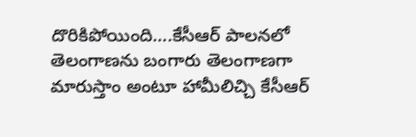దొరికిపోయింది….కేసీఆర్ పాలనలో తెలంగాణను బంగారు తెలంగాణగా మారుస్తాం అంటూ హామీలిచ్చి కేసీఆర్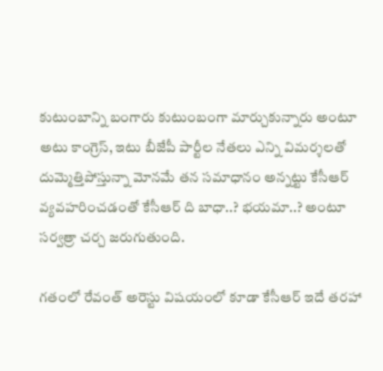కుటుంబాన్ని బంగారు కుటుంబంగా మార్చుకున్నారు అంటూ అటు కాంగ్రెస్, ఇటు బీజేపీ పార్టీల నేతలు ఎన్ని విమర్శలతో దుమ్మెత్తిపోస్తున్నా మోనమే తన సమాధానం అన్నట్టు కేసీఆర్ వ్యవహరించడంతో కేసీఆర్ ది బాధా..? భయమా..? అంటూ సర్వత్రా చర్చ జరుగుతుంది.

గతంలో రేవంత్ అరెస్టు విషయంలో కూడా కేసీఆర్ ఇదే తరహా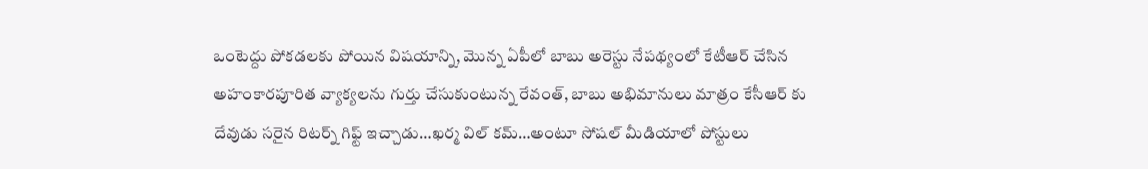ఒంటెద్దు పోకడలకు పోయిన విషయాన్ని, మొన్న ఏపీలో బాబు అరెస్టు నేపథ్యంలో కేటీఆర్ చేసిన అహంకారపూరిత వ్యాక్యలను గుర్తు చేసుకుంటున్న రేవంత్, బాబు అభిమానులు మాత్రం కేసీఆర్ కు దేవుడు సరైన రిటర్న్ గిఫ్ట్ ఇచ్చాడు…ఖర్మ విల్ కమ్…అంటూ సోషల్ మీడియాలో పోస్టులు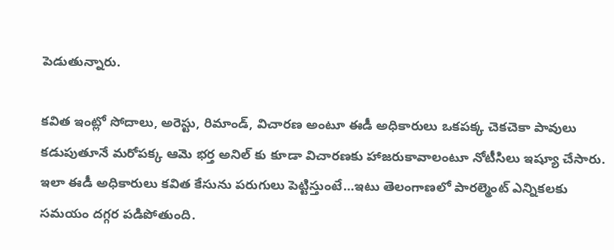పెడుతున్నారు.

కవిత ఇంట్లో సోదాలు, అరెస్టు, రిమాండ్, విచారణ అంటూ ఈడీ అధికారులు ఒకపక్క చెకచెకా పావులు కడుపుతూనే మరోపక్క ఆమె భర్త అనిల్ కు కూడా విచారణకు హాజరుకావాలంటూ నోటీసిలు ఇష్యూ చేసారు. ఇలా ఈడీ అధికారులు కవిత కేసును పరుగులు పెట్టిస్తుంటే…ఇటు తెలంగాణలో పారల్మెంట్ ఎన్నికలకు సమయం దగ్గర పడిపోతుంది.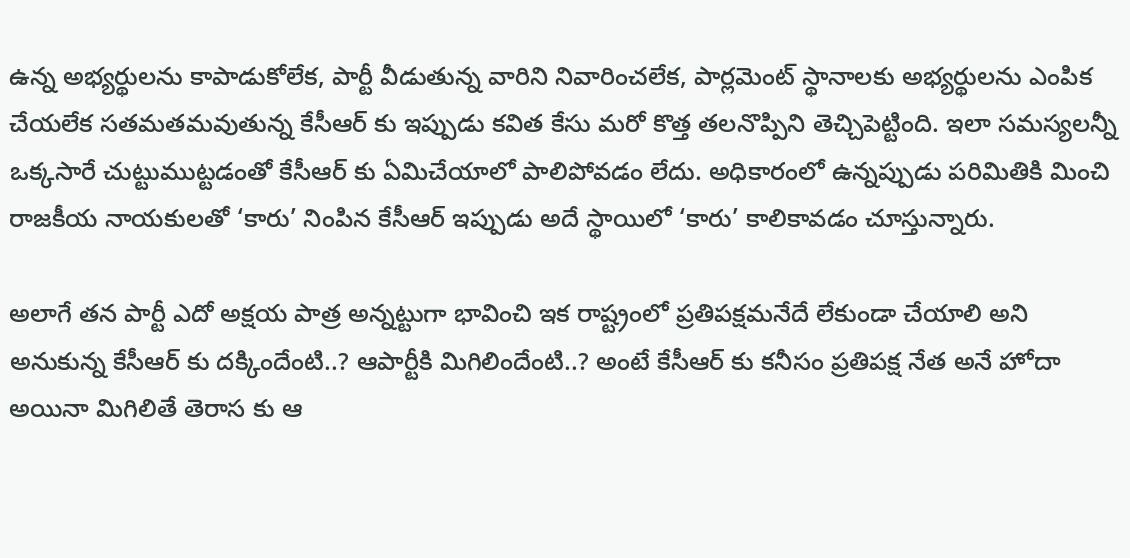ఉన్న అభ్యర్థులను కాపాడుకోలేక, పార్టీ వీడుతున్న వారిని నివారించలేక, పార్లమెంట్ స్థానాలకు అభ్యర్థులను ఎంపిక చేయలేక సతమతమవుతున్న కేసీఆర్ కు ఇప్పుడు కవిత కేసు మరో కొత్త తలనొప్పిని తెచ్చిపెట్టింది. ఇలా సమస్యలన్నీ ఒక్కసారే చుట్టుముట్టడంతో కేసీఆర్ కు ఏమిచేయాలో పాలిపోవడం లేదు. అధికారంలో ఉన్నప్పుడు పరిమితికి మించి రాజకీయ నాయకులతో ‘కారు’ నింపిన కేసీఆర్ ఇప్పుడు అదే స్థాయిలో ‘కారు’ కాలికావడం చూస్తున్నారు.

అలాగే తన పార్టీ ఎదో అక్షయ పాత్ర అన్నట్టుగా భావించి ఇక రాష్ట్రంలో ప్రతిపక్షమనేదే లేకుండా చేయాలి అని అనుకున్న కేసీఆర్ కు దక్కిందేంటి..? ఆపార్టీకి మిగిలిందేంటి..? అంటే కేసీఆర్ కు కనీసం ప్రతిపక్ష నేత అనే హోదా అయినా మిగిలితే తెరాస కు ఆ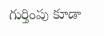గుర్తింపు కూడా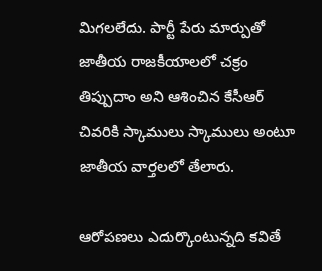మిగలలేదు. పార్టీ పేరు మార్పుతో జాతీయ రాజకీయాలలో చక్రం తిప్పుదాం అని ఆశించిన కేసీఆర్ చివరికి స్కాములు స్కాములు అంటూ జాతీయ వార్తలలో తేలారు.

ఆరోపణలు ఎదుర్కొంటున్నది కవితే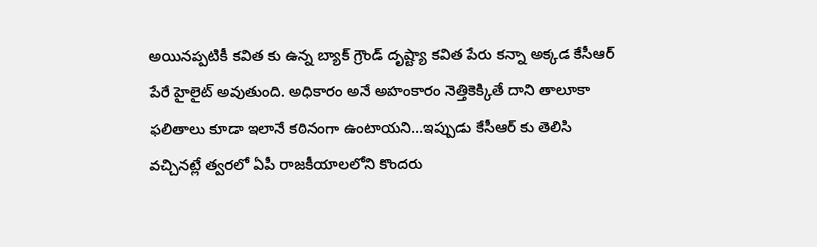అయినప్పటికీ కవిత కు ఉన్న బ్యాక్ గ్రౌండ్ దృష్ట్యా కవిత పేరు కన్నా అక్కడ కేసీఆర్ పేరే హైలైట్ అవుతుంది. అధికారం అనే అహంకారం నెత్తికెక్కితే దాని తాలూకా ఫలితాలు కూడా ఇలానే కఠినంగా ఉంటాయని…ఇప్పుడు కేసీఆర్ కు తెలిసి వచ్చినట్లే త్వరలో ఏపీ రాజకీయాలలోని కొందరు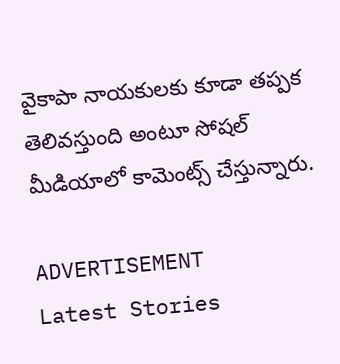వైకాపా నాయకులకు కూడా తప్పక తెలివస్తుంది అంటూ సోషల్ మీడియాలో కామెంట్స్ చేస్తున్నారు.

ADVERTISEMENT
Latest Stories